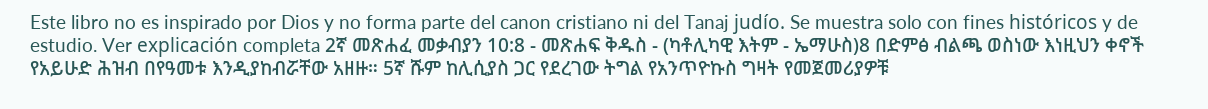Este libro no es inspirado por Dios y no forma parte del canon cristiano ni del Tanaj judío. Se muestra solo con fines históricos y de estudio. Ver explicación completa 2ኛ መጽሐፈ መቃብያን 10:8 - መጽሐፍ ቅዱስ - (ካቶሊካዊ እትም - ኤማሁስ)8 በድምፅ ብልጫ ወስነው እነዚህን ቀኖች የአይሁድ ሕዝብ በየዓመቱ እንዲያከብሯቸው አዘዙ። 5ኛ ሹም ከሊሲያስ ጋር የደረገው ትግል የአንጥዮኩስ ግዛት የመጀመሪያዎቹ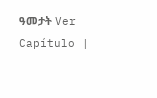ዓመታት Ver Capítulo |